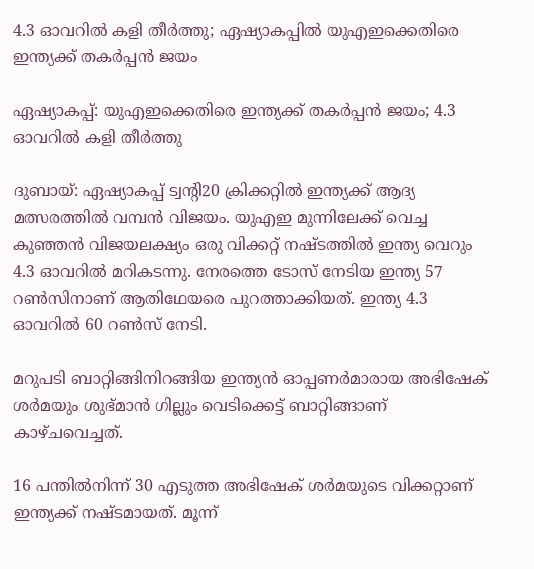4.3 ഓവറില്‍ കളി തീര്‍ത്തു; ഏഷ്യാകപ്പിൽ യുഎഇക്കെതിരെ ഇന്ത്യക്ക് തകര്‍പ്പന്‍ ജയം

ഏഷ്യാകപ്പ്: യുഎഇക്കെതിരെ ഇന്ത്യക്ക് തകര്‍പ്പന്‍ ജയം; 4.3 ഓവറില്‍ കളി തീര്‍ത്തു

ദുബായ്: ഏഷ്യാകപ്പ് ട്വന്റി20 ക്രിക്കറ്റില്‍ ഇന്ത്യക്ക് ആദ്യ മത്സരത്തില്‍ വമ്പന്‍ വിജയം. യുഎഇ മുന്നിലേക്ക് വെച്ച കുഞ്ഞന്‍ വിജയലക്ഷ്യം ഒരു വിക്കറ്റ് നഷ്ടത്തില്‍ ഇന്ത്യ വെറും 4.3 ഓവറില്‍ മറികടന്നു. നേരത്തെ ടോസ് നേടിയ ഇന്ത്യ 57 റണ്‍സിനാണ് ആതിഥേയരെ പുറത്താക്കിയത്. ഇന്ത്യ 4.3 ഓവറില്‍ 60 റണ്‍സ് നേടി.

മറുപടി ബാറ്റിങ്ങിനിറങ്ങിയ ഇന്ത്യന്‍ ഓപ്പണര്‍മാരായ അഭിഷേക് ശര്‍മയും ശുഭ്മാന്‍ ഗില്ലും വെടിക്കെട്ട് ബാറ്റിങ്ങാണ് കാഴ്ചവെച്ചത്.

16 പന്തില്‍നിന്ന് 30 എടുത്ത അഭിഷേക് ശര്‍മയുടെ വിക്കറ്റാണ് ഇന്ത്യക്ക് നഷ്ടമായത്. മൂന്ന്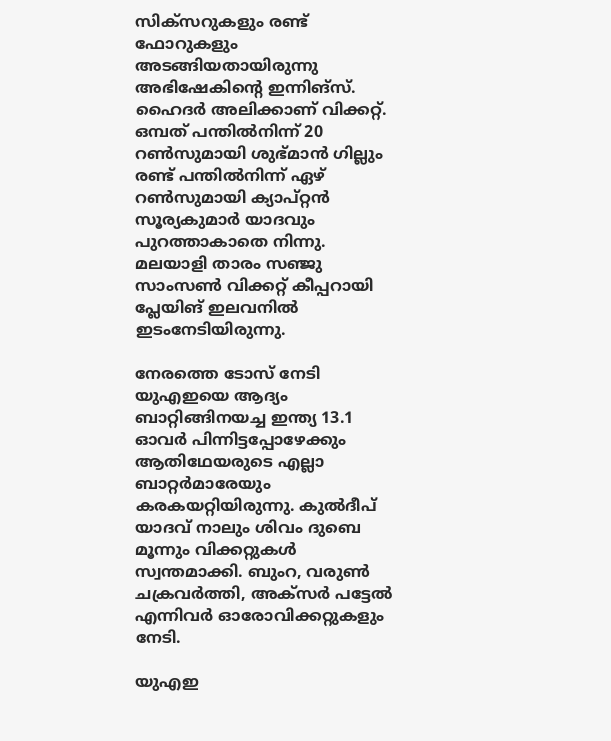സിക്‌സറുകളും രണ്ട് ഫോറുകളും അടങ്ങിയതായിരുന്നു അഭിഷേകിന്റെ ഇന്നിങ്‌സ്. ഹൈദര്‍ അലിക്കാണ് വിക്കറ്റ്. ഒമ്പത് പന്തില്‍നിന്ന് 20 റണ്‍സുമായി ശുഭ്മാന്‍ ഗില്ലും രണ്ട് പന്തില്‍നിന്ന് ഏഴ് റണ്‍സുമായി ക്യാപ്റ്റന്‍ സൂര്യകുമാര്‍ യാദവും പുറത്താകാതെ നിന്നു. മലയാളി താരം സഞ്ജു സാംസണ്‍ വിക്കറ്റ് കീപ്പറായി പ്ലേയിങ് ഇലവനില്‍ ഇടംനേടിയിരുന്നു.

നേരത്തെ ടോസ് നേടി യുഎഇയെ ആദ്യം ബാറ്റിങ്ങിനയച്ച ഇന്ത്യ 13.1 ഓവര്‍ പിന്നിട്ടപ്പോഴേക്കും ആതിഥേയരുടെ എല്ലാ ബാറ്റര്‍മാരേയും കരകയറ്റിയിരുന്നു. കുല്‍ദീപ് യാദവ് നാലും ശിവം ദുബെ മൂന്നും വിക്കറ്റുകള്‍ സ്വന്തമാക്കി. ബുംറ, വരുണ്‍ ചക്രവര്‍ത്തി, അക്‌സര്‍ പട്ടേല്‍ എന്നിവര്‍ ഓരോവിക്കറ്റുകളും നേടി.

യുഎഇ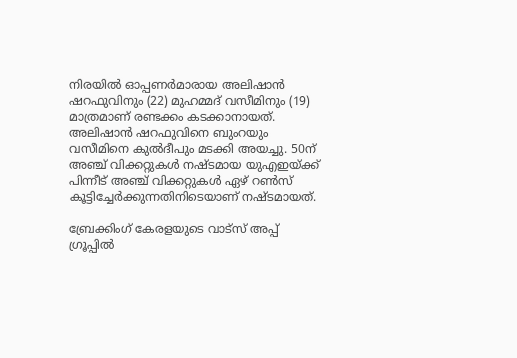നിരയില്‍ ഓപ്പണര്‍മാരായ അലിഷാന്‍ ഷറഫുവിനും (22) മുഹമ്മദ് വസീമിനും (19) മാത്രമാണ് രണ്ടക്കം കടക്കാനായത്. അലിഷാന്‍ ഷറഫുവിനെ ബുംറയും വസീമിനെ കുല്‍ദീപും മടക്കി അയച്ചു. 50ന് അഞ്ച് വിക്കറ്റുകള്‍ നഷ്ടമായ യുഎഇയ്ക്ക് പിന്നീട് അഞ്ച് വിക്കറ്റുകള്‍ ഏഴ് റണ്‍സ് കൂട്ടിച്ചേര്‍ക്കുന്നതിനിടെയാണ് നഷ്ടമായത്.

ബ്രേക്കിംഗ് കേരളയുടെ വാട്സ് അപ്പ് ഗ്രൂപ്പിൽ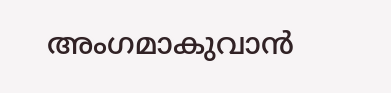അംഗമാകുവാൻ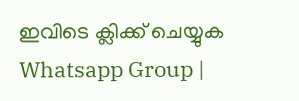ഇവിടെ ക്ലിക്ക് ചെയ്യുക Whatsapp Group |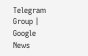Telegram Group | Google News